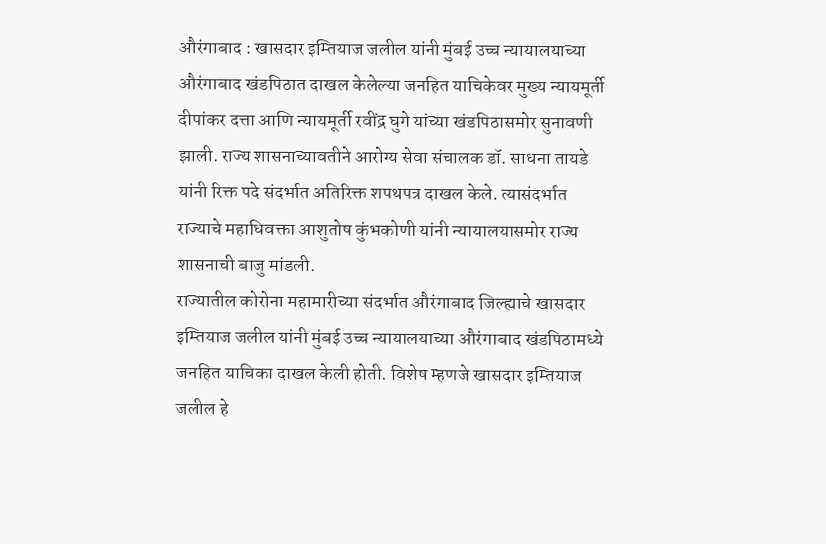औरंगाबाद : खासदार इम्तियाज जलील यांनी मुंबई उच्च न्यायालयाच्या औरंगाबाद खंडपिठात दाखल केलेल्या जनहित याचिकेवर मुख्य न्यायमूर्ती दीपांकर दत्ता आणि न्यायमूर्ती रवींद्र घुगे यांच्या खंडपिठासमोर सुनावणी झाली. राज्य शासनाच्यावतीने आरोग्य सेवा संचालक डॉ. साधना तायडे यांनी रिक्त पदे संदर्भात अतिरिक्त शपथपत्र दाखल केले. त्यासंदर्भात राज्याचे महाधिवक्ता आशुतोष कुंभकोणी यांनी न्यायालयासमोर राज्य शासनाची बाजु मांडली.
राज्यातील कोरोना महामारीच्या संदर्भात औरंगाबाद जिल्ह्याचे खासदार इम्तियाज जलील यांनी मुंबई उच्च न्यायालयाच्या औरंगाबाद खंडपिठामध्ये जनहित याचिका दाखल केली होती. विशेष म्हणजे खासदार इम्तियाज जलील हे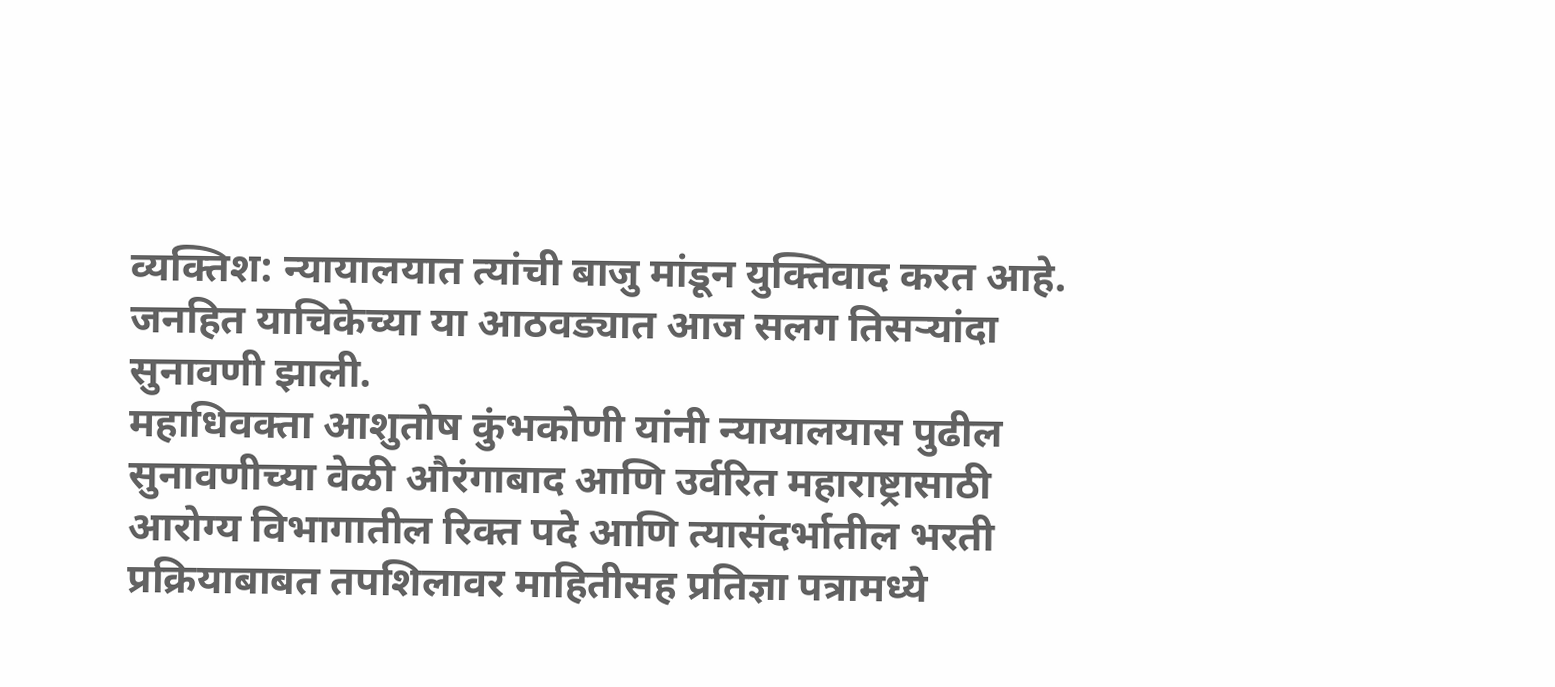व्यक्तिश: न्यायालयात त्यांची बाजु मांडून युक्तिवाद करत आहे. जनहित याचिकेच्या या आठवड्यात आज सलग तिसऱ्यांदा सुनावणी झाली.
महाधिवक्ता आशुतोष कुंभकोणी यांनी न्यायालयास पुढील सुनावणीच्या वेळी औरंगाबाद आणि उर्वरित महाराष्ट्रासाठी आरोग्य विभागातील रिक्त पदे आणि त्यासंदर्भातील भरती प्रक्रियाबाबत तपशिलावर माहितीसह प्रतिज्ञा पत्रामध्ये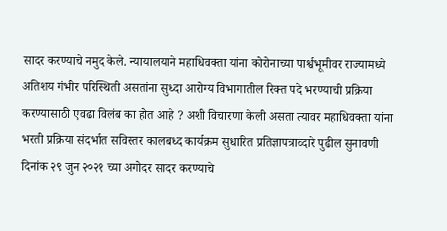सादर करण्याचे नमुद केले. न्यायालयाने महाधिवक्ता यांना कोरोनाच्या पार्श्वभूमीवर राज्यामध्ये अतिशय गंभीर परिस्थिती असतांना सुध्दा आरोग्य विभागातील रिक्त पदे भरण्याची प्रक्रिया करण्यासाठी एवढा विलंब का होत आहे ? अशी विचारणा केली असता त्यावर महाधिवक्ता यांना भरती प्रक्रिया संदर्भात सविस्तर कालबध्द कार्यक्रम सुधारित प्रतिज्ञापत्राव्दारे पुढील सुनावणी दिनांक २९ जुन २०२१ च्या अगोदर सादर करण्याचे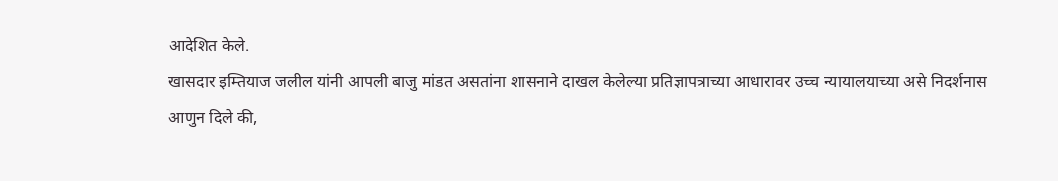आदेशित केले.
खासदार इम्तियाज जलील यांनी आपली बाजु मांडत असतांना शासनाने दाखल केलेल्या प्रतिज्ञापत्राच्या आधारावर उच्च न्यायालयाच्या असे निदर्शनास आणुन दिले की,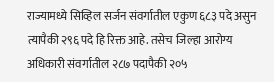राज्यामध्ये सिव्हिल सर्जन संवर्गातील एकुण ६८३ पदे असुन त्यापैकी २९६ पदे हि रिक्त आहे. तसेच जिल्हा आरोग्य अधिकारी संवर्गातील २८७ पदापैकी २०५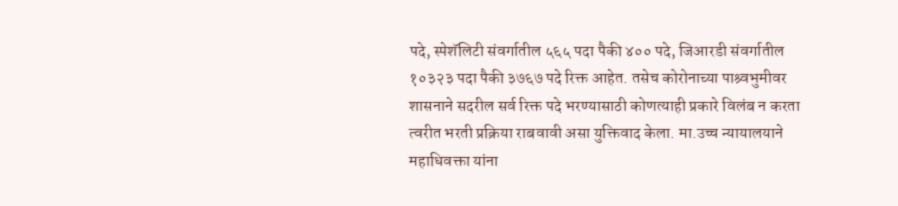पदे, स्पेशॅलिटी संवर्गातील ५६५ पदा पैकी ४०० पदे, जिआरडी संवर्गातील १०३२३ पदा पैकी ३७६७ पदे रिक्त आहेत. तसेच कोरोनाच्या पाश्र्वभुमीवर शासनाने सदरील सर्व रिक्त पदे भरण्यासाठी कोणत्याही प्रकारे विलंब न करता त्वरीत भरती प्रक्रिया राबवावी असा युक्तिवाद केला. मा.उच्च न्यायालयाने महाधिवक्ता यांना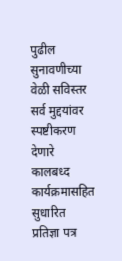पुढील सुनावणीच्या वेळी सविस्तर सर्व मुद्दयांवर स्पष्टीकरण देणारे कालबध्द कार्यक्रमासहित सुधारित प्रतिज्ञा पत्र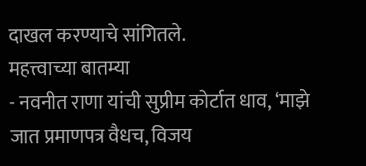दाखल करण्याचे सांगितले.
महत्त्वाच्या बातम्या
- नवनीत राणा यांची सुप्रीम कोर्टात धाव, ‘माझे जात प्रमाणपत्र वैधच, विजय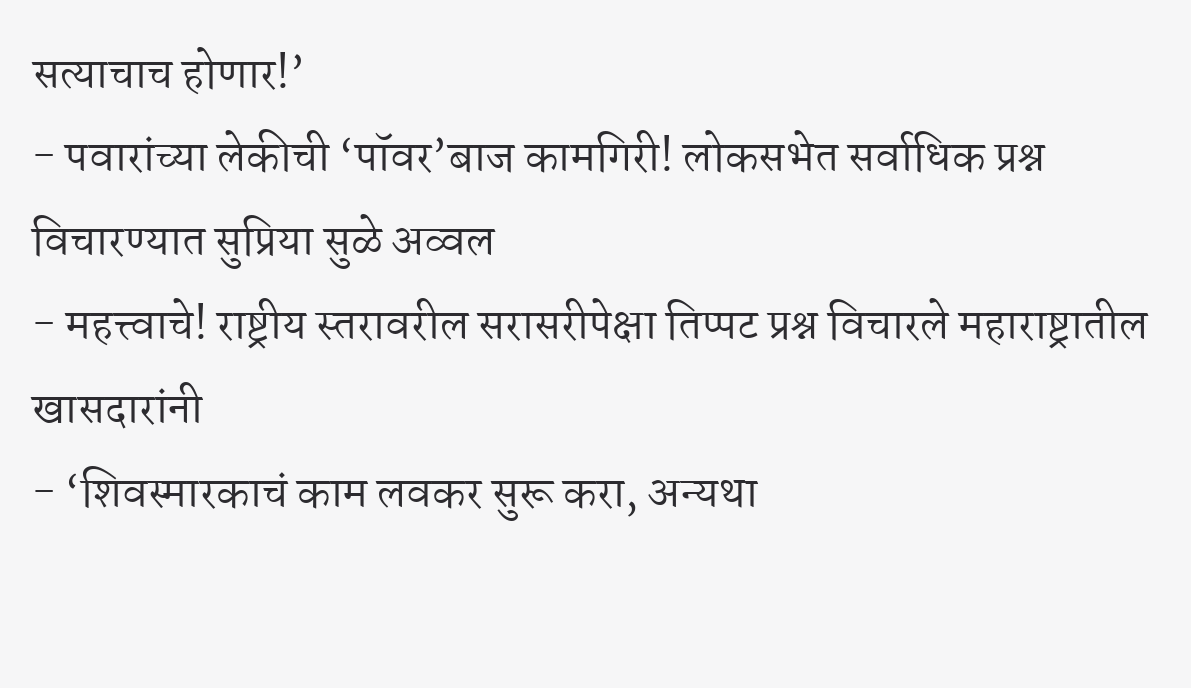सत्याचाच होणार!’
- पवारांच्या लेकीची ‘पॉवर’बाज कामगिरी! लोकसभेत सर्वाधिक प्रश्न विचारण्यात सुप्रिया सुळे अव्वल
- महत्त्वाचे! राष्ट्रीय स्तरावरील सरासरीपेक्षा तिप्पट प्रश्न विचारले महाराष्ट्रातील खासदारांनी
- ‘शिवस्मारकाचं काम लवकर सुरू करा, अन्यथा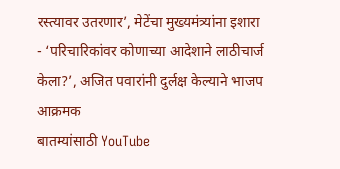रस्त्यावर उतरणार’, मेटेंचा मुख्यमंत्र्यांना इशारा
- ‘परिचारिकांवर कोणाच्या आदेशाने लाठीचार्ज केला?’, अजित पवारांनी दुर्लक्ष केल्याने भाजप आक्रमक
बातम्यांसाठी YouTube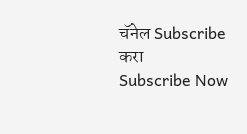चॅनेल Subscribe करा
Subscribe Now